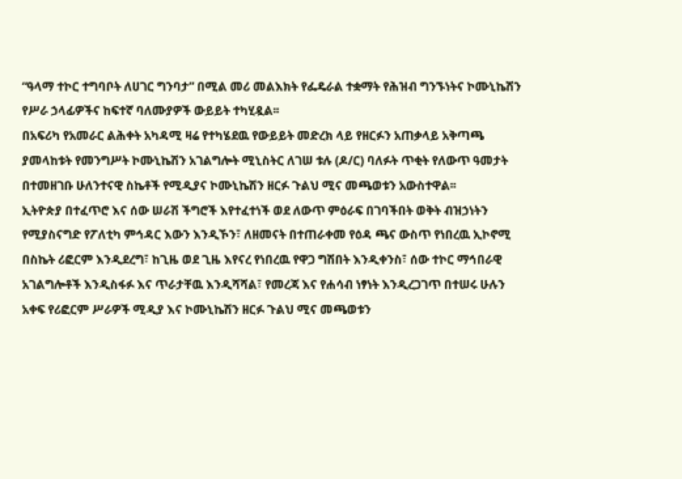“ዓላማ ተኮር ተግባቦት ለሀገር ግንባታ” በሚል መሪ መልእክት የፌዴራል ተቋማት የሕዝብ ግንኙነትና ኮሙኒኬሽን የሥራ ኃላፊዎችና ከፍተኛ ባለሙያዎች ውይይት ተካሂዷል፡፡
በአፍሪካ የአመራር ልሕቀት አካዳሚ ዛሬ የተካሄደዉ የውይይት መድረክ ላይ የዘርፉን አጠቃላይ አቅጣጫ ያመላከቱት የመንግሥት ኮሙኒኬሽን አገልግሎት ሚኒስትር ለገሠ ቱሉ (ዶ/ር) ባለፉት ጥቂት የለውጥ ዓመታት በተመዘገቡ ሁለንተናዊ ስኬቶች የሚዲያና ኮሙኒኬሽን ዘርፉ ጉልህ ሚና መጫወቱን አውስተዋል፡፡
ኢትዮጵያ በተፈጥሮ እና ሰው ሠራሽ ችግሮች እየተፈተነች ወደ ለውጥ ምዕራፍ በገባችበት ወቅት ብዝኃነትን የሚያስናግድ የፖለቲካ ምኅዳር እውን እንዲኾን፣ ለዘመናት በተጠራቀመ የዕዳ ጫና ውስጥ የነበረዉ ኢኮኖሚ በስኬት ሪፎርም እንዲደረግ፣ ከጊዜ ወደ ጊዜ እየናረ የነበረዉ የዋጋ ግሽበት እንዲቀንስ፣ ሰው ተኮር ማኅበራዊ አገልግሎቶች እንዲስፋፉ እና ጥራታቸዉ እንዲሻሻል፣ የመረጃ እና የሐሳብ ነፃነት እንዲረጋገጥ በተሠሩ ሁሉን አቀፍ የሪፎርም ሥራዎች ሚዲያ እና ኮሙኒኬሽን ዘርፉ ጉልህ ሚና መጫወቱን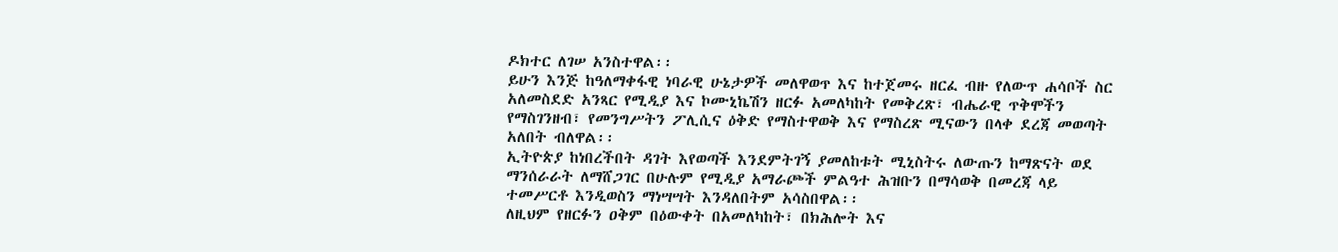ዶክተር ለገሠ አንስተዋል፡፡
ይሁን እንጅ ከዓለማቀፋዊ ነባራዊ ሁኔታዎች መለዋወጥ እና ከተጀመሩ ዘርፈ ብዙ የለውጥ ሐሳቦች ስር አለመስደድ አንጻር የሚዲያ እና ኮሙኒኬሽን ዘርፉ አመለካከት የመቅረጽ፣ ብሔራዊ ጥቅሞችን የማስገንዘብ፣ የመንግሥትን ፖሊሲና ዕቅድ የማስተዋወቅ እና የማስረጽ ሚናውን በላቀ ደረጃ መወጣት አለበት ብለዋል፡፡
ኢትዮጵያ ከነበረችበት ዳገት እየወጣች እንደምትገኝ ያመለከቱት ሚኒስትሩ ለውጡን ከማጽናት ወደ ማንሰራራት ለማሸጋገር በሁሉም የሚዲያ አማራጮች ምልዓተ ሕዝቡን በማሳወቅ በመረጃ ላይ ተመሥርቶ እንዲወስን ማነሣሣት እንዳለበትም አሳስበዋል፡፡
ለዚህም የዘርፉን ዐቅም በዕውቀት በአመለካከት፣ በክሕሎት እና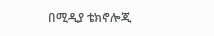በሚዲያ ቴክኖሎጂ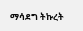ማሳደግ ትኩረት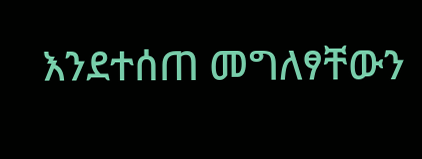እንደተሰጠ መግለፃቸውን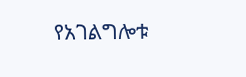የአገልግሎቱ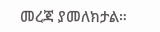መረጃ ያመለክታል።